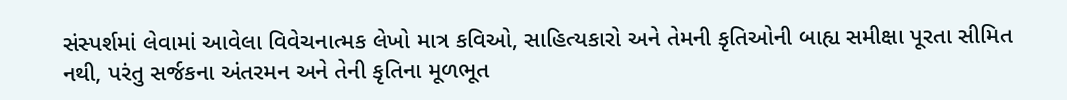સંસ્પર્શમાં લેવામાં આવેલા વિવેચનાત્મક લેખો માત્ર કવિઓ, સાહિત્યકારો અને તેમની કૃતિઓની બાહ્ય સમીક્ષા પૂરતા સીમિત નથી, પરંતુ સર્જકના અંતરમન અને તેની કૃતિના મૂળભૂત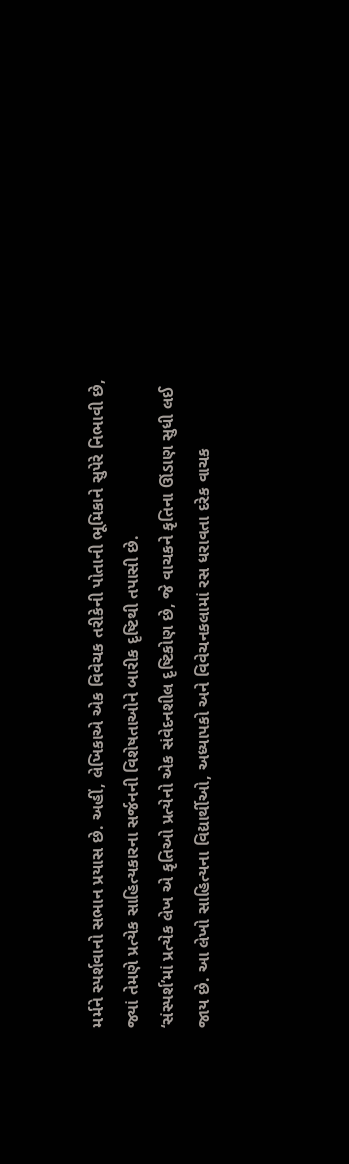મર્મને સ્પર્શવાનો સભાન પ્રયાસ છે. અહીં, લેખિકાએ એક વિવેચક તરીકેની પોતાની ભૂમિકાને સુપેરે નિભાવી છે, જ્યાં તેમણે પ્રત્યેક સાહિત્યકારના સર્જનની વિશેષતાઓને બારીક દૃષ્ટિથી તપાસી છે.
‘સંસ્પર્શ’માં પ્રત્યેક લેખ એ કૃતિઓ પ્રત્યેનો એક સંવેદનશીલ દૃષ્ટિકોણ છે, જે વાચકને કૃતિના ઊંડાણ સુધી લઈ જાય છે. આ લેખો સાહિત્યના વિદ્યાર્થીઓ, અધ્યાપકો અને વિવેચનકલામાં રસ ધરાવતા દરેક વાચક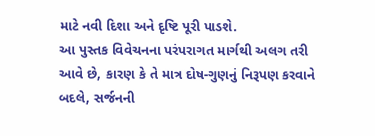માટે નવી દિશા અને દૃષ્ટિ પૂરી પાડશે.
આ પુસ્તક વિવેચનના પરંપરાગત માર્ગથી અલગ તરી આવે છે, કારણ કે તે માત્ર દોષ-ગુણનું નિરૂપણ કરવાને બદલે, સર્જનની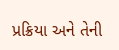પ્રક્રિયા અને તેની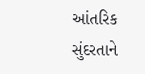આંતરિક સુંદરતાને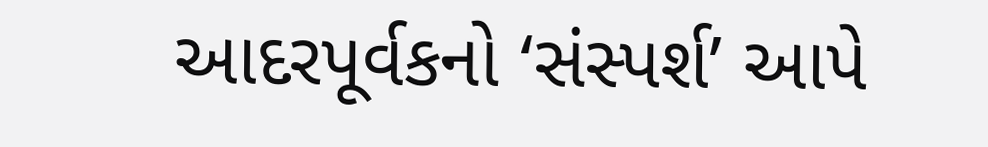આદરપૂર્વકનો ‘સંસ્પર્શ’ આપે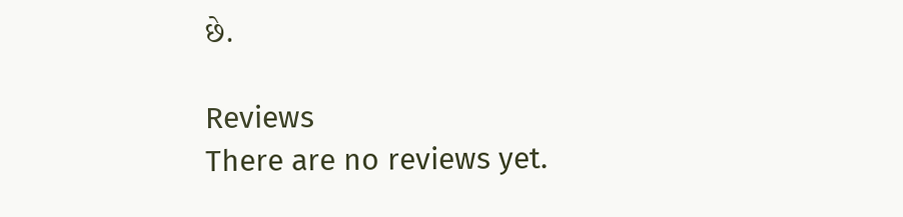છે.

Reviews
There are no reviews yet.